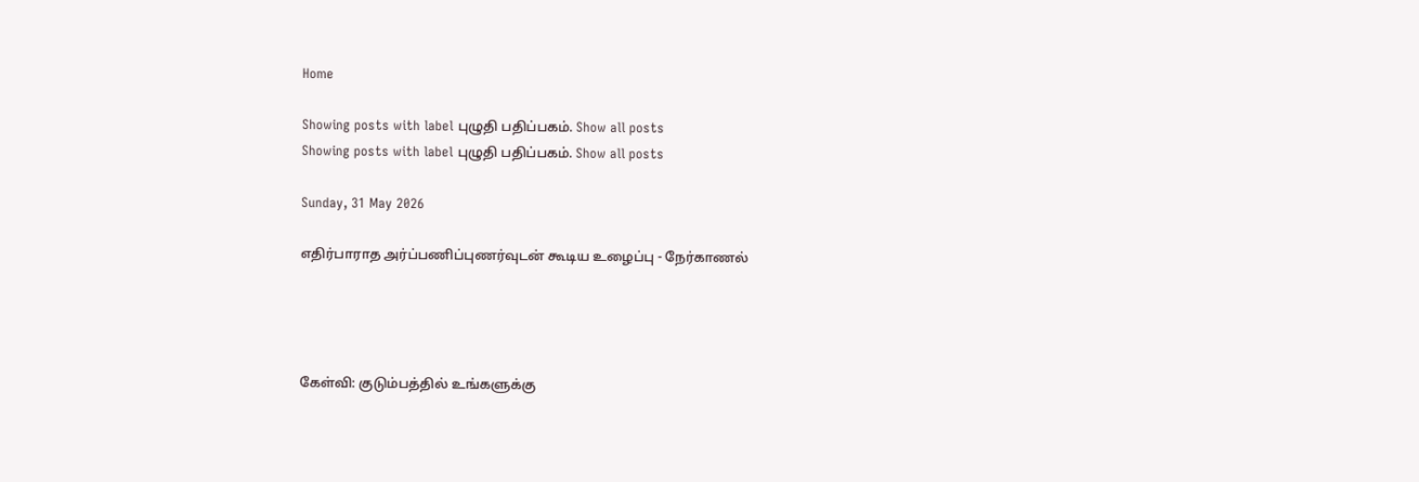Home

Showing posts with label புழுதி பதிப்பகம். Show all posts
Showing posts with label புழுதி பதிப்பகம். Show all posts

Sunday, 31 May 2026

எதிர்பாராத அர்ப்பணிப்புணர்வுடன் கூடிய உழைப்பு - நேர்காணல்




கேள்வி: குடும்பத்தில் உங்களுக்கு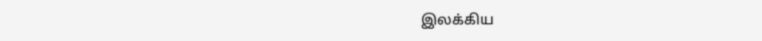இலக்கிய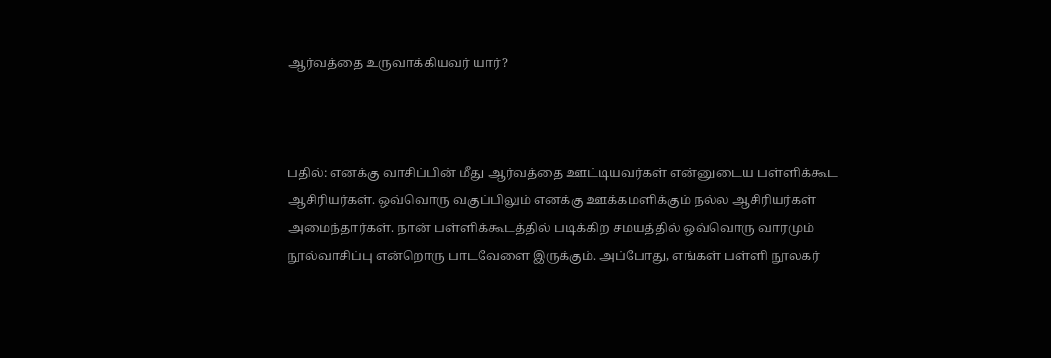ஆர்வத்தை உருவாக்கியவர் யார்?



பதில்: எனக்கு வாசிப்பின் மீது ஆர்வத்தை ஊட்டியவர்கள் என்னுடைய பள்ளிக்கூட ஆசிரியர்கள். ஒவ்வொரு வகுப்பிலும் எனக்கு ஊக்கமளிக்கும் நல்ல ஆசிரியர்கள் அமைந்தார்கள். நான் பள்ளிக்கூடத்தில் படிக்கிற சமயத்தில் ஒவ்வொரு வாரமும் நூல்வாசிப்பு என்றொரு பாடவேளை இருக்கும். அப்போது, எங்கள் பள்ளி நூலகர்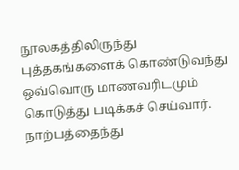நூலகத்திலிருந்து புத்தகங்களைக் கொண்டுவந்து ஒவ்வொரு மாணவரிடமும் கொடுத்து படிக்கச் செய்வார். நாற்பத்தைந்து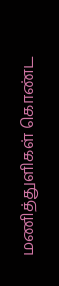மணித்துளிகள் கொண்ட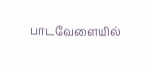பாடவேளையில்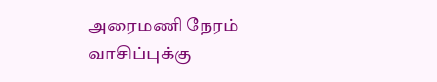அரைமணி நேரம் வாசிப்புக்கு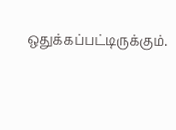ஒதுக்கப்பட்டிருக்கும்.